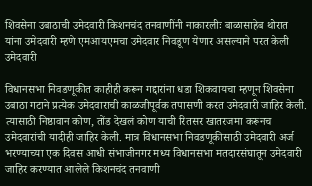शिवसेना उबाठाची उमेदवारी किशनचंद तनवाणींनी नाकारलीः बाळासाहेब थोरात यांना उमेदवारी म्हणे एमआयएमचा उमेदवार निवडूण येणार असल्याने परत केली उमेदवारी

विधानसभा निवडणूकीत काहीही करून गद्दारांना धडा शिकवायचा म्हणून शिवसेना उबाठा गटाने प्रत्येक उमेदवाराची काळजीपूर्वक तपासणी करत उमेदवारी जाहिर केली. त्यासाठी निष्ठावान कोण, तोंड देखलं कोण याची रितसर खातरजमा करूनच उमेदवारांची यादीही जाहिर केली. मात्र विधानसभा निवडणूकीसाठी उमेदवारी अर्ज भरण्याच्या एक दिवस आधी संभाजीनगर मध्य विधानसभा मतदारसंघातून उमेदवारी जाहिर करण्यात आलेले किशनचंद तनवाणी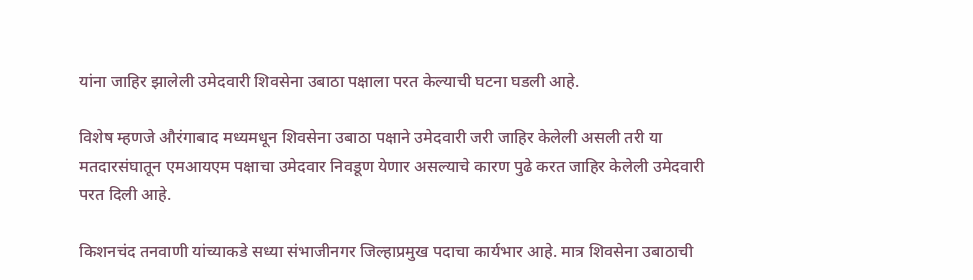यांना जाहिर झालेली उमेदवारी शिवसेना उबाठा पक्षाला परत केल्याची घटना घडली आहे.

विशेष म्हणजे औरंगाबाद मध्यमधून शिवसेना उबाठा पक्षाने उमेदवारी जरी जाहिर केलेली असली तरी या मतदारसंघातून एमआयएम पक्षाचा उमेदवार निवडूण येणार असल्याचे कारण पुढे करत जाहिर केलेली उमेदवारी परत दिली आहे.

किशनचंद तनवाणी यांच्याकडे सध्या संभाजीनगर जिल्हाप्रमुख पदाचा कार्यभार आहे. मात्र शिवसेना उबाठाची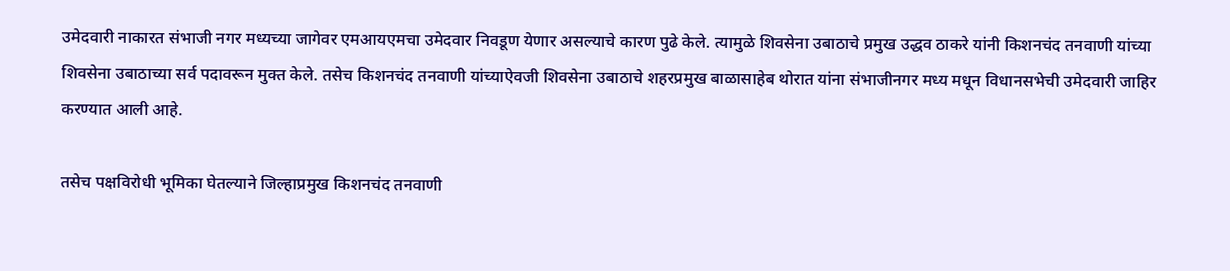उमेदवारी नाकारत संभाजी नगर मध्यच्या जागेवर एमआयएमचा उमेदवार निवडूण येणार असल्याचे कारण पुढे केले. त्यामुळे शिवसेना उबाठाचे प्रमुख उद्धव ठाकरे यांनी किशनचंद तनवाणी यांच्या शिवसेना उबाठाच्या सर्व पदावरून मुक्त केले. तसेच किशनचंद तनवाणी यांच्याऐवजी शिवसेना उबाठाचे शहरप्रमुख बाळासाहेब थोरात यांना संभाजीनगर मध्य मधून विधानसभेची उमेदवारी जाहिर करण्यात आली आहे.

तसेच पक्षविरोधी भूमिका घेतल्याने जिल्हाप्रमुख किशनचंद तनवाणी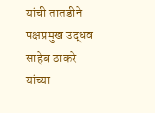यांची तातडीने पक्षप्रमुख उद्धव साहेब ठाकरे यांच्या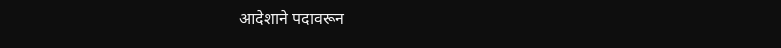आदेशाने पदावरून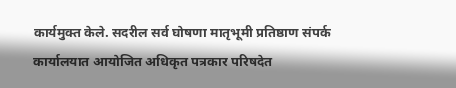कार्यमुक्त केले. सदरील सर्व घोषणा मातृभूमी प्रतिष्ठाण संपर्क कार्यालयात आयोजित अधिकृत पत्रकार परिषदेत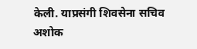केली. याप्रसंगी शिवसेना सचिव अशोक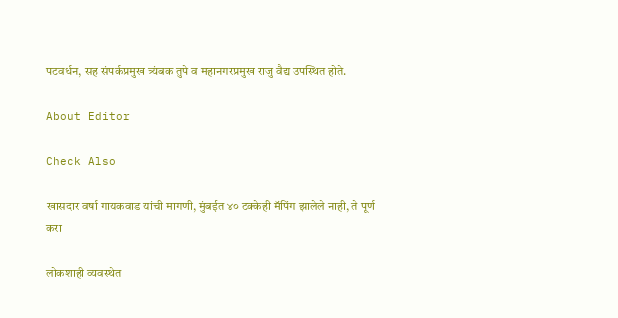पटवर्धन, सह संपर्कप्रमुख त्र्यंबक तुपे व महानगरप्रमुख राजु वैद्य उपस्थित होते.

About Editor

Check Also

खासदार वर्षा गायकवाड यांची मागणी, मुंबईत ४० टक्केही मॅपिंग झालेले नाही, ते पूर्ण करा

लोकशाही व्यवस्थेत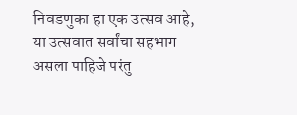निवडणुका हा एक उत्सव आहे, या उत्सवात सर्वांचा सहभाग असला पाहिजे परंतु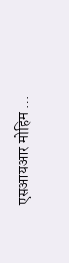एसआयआर मोहिम …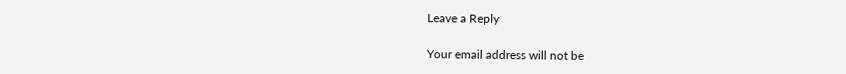Leave a Reply

Your email address will not be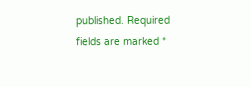published. Required fields are marked *